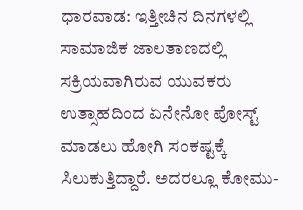ಧಾರವಾಡ: ಇತ್ತೀಚಿನ ದಿನಗಳಲ್ಲಿ ಸಾಮಾಜಿಕ ಜಾಲತಾಣದಲ್ಲಿ ಸಕ್ರಿಯವಾಗಿರುವ ಯುವಕರು ಉತ್ಸಾಹದಿಂದ ಏನೇನೋ ಪೋಸ್ಟ್ ಮಾಡಲು ಹೋಗಿ ಸಂಕಷ್ಟಕ್ಕೆ ಸಿಲುಕುತ್ತಿದ್ದಾರೆ. ಅದರಲ್ಲೂ ಕೋಮು-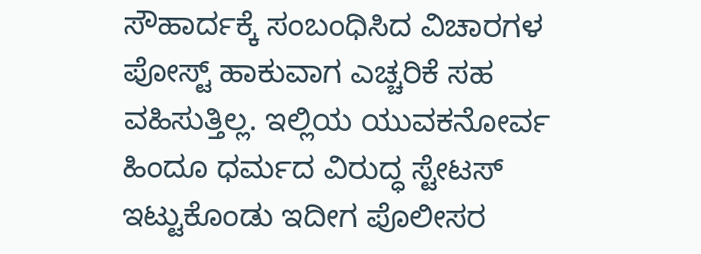ಸೌಹಾರ್ದಕ್ಕೆ ಸಂಬಂಧಿಸಿದ ವಿಚಾರಗಳ ಪೋಸ್ಟ್ ಹಾಕುವಾಗ ಎಚ್ಚರಿಕೆ ಸಹ ವಹಿಸುತ್ತಿಲ್ಲ. ಇಲ್ಲಿಯ ಯುವಕನೋರ್ವ ಹಿಂದೂ ಧರ್ಮದ ವಿರುದ್ಧ ಸ್ಟೇಟಸ್ ಇಟ್ಟುಕೊಂಡು ಇದೀಗ ಪೊಲೀಸರ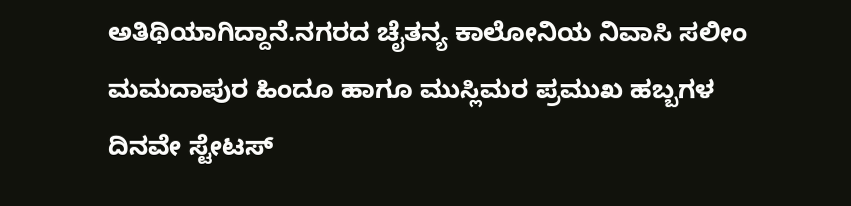ಅತಿಥಿಯಾಗಿದ್ದಾನೆ.ನಗರದ ಚೈತನ್ಯ ಕಾಲೋನಿಯ ನಿವಾಸಿ ಸಲೀಂ ಮಮದಾಪುರ ಹಿಂದೂ ಹಾಗೂ ಮುಸ್ಲಿಮರ ಪ್ರಮುಖ ಹಬ್ಬಗಳ ದಿನವೇ ಸ್ಟೇಟಸ್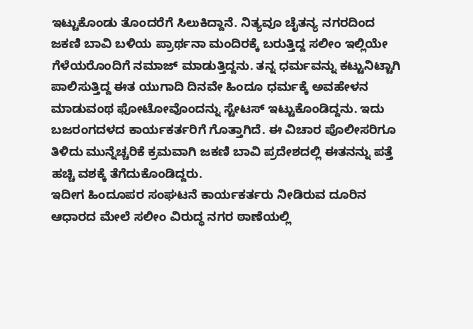ಇಟ್ಟುಕೊಂಡು ತೊಂದರೆಗೆ ಸಿಲುಕಿದ್ದಾನೆ. ನಿತ್ಯವೂ ಚೈತನ್ಯ ನಗರದಿಂದ ಜಕಣಿ ಬಾವಿ ಬಳಿಯ ಪ್ರಾರ್ಥನಾ ಮಂದಿರಕ್ಕೆ ಬರುತ್ತಿದ್ದ ಸಲೀಂ ಇಲ್ಲಿಯೇ ಗೆಳೆಯರೊಂದಿಗೆ ನಮಾಜ್ ಮಾಡುತ್ತಿದ್ದನು. ತನ್ನ ಧರ್ಮವನ್ನು ಕಟ್ಟುನಿಟ್ಟಾಗಿ ಪಾಲಿಸುತ್ತಿದ್ದ ಈತ ಯುಗಾದಿ ದಿನವೇ ಹಿಂದೂ ಧರ್ಮಕ್ಕೆ ಅವಹೇಳನ ಮಾಡುವಂಥ ಫೋಟೋವೊಂದನ್ನು ಸ್ಟೇಟಸ್ ಇಟ್ಟುಕೊಂಡಿದ್ದನು. ಇದು ಬಜರಂಗದಳದ ಕಾರ್ಯಕರ್ತರಿಗೆ ಗೊತ್ತಾಗಿದೆ. ಈ ವಿಚಾರ ಪೊಲೀಸರಿಗೂ ತಿಳಿದು ಮುನ್ನೆಚ್ಚರಿಕೆ ಕ್ರಮವಾಗಿ ಜಕಣಿ ಬಾವಿ ಪ್ರದೇಶದಲ್ಲಿ ಈತನನ್ನು ಪತ್ತೆ ಹಚ್ಚಿ ವಶಕ್ಕೆ ತೆಗೆದುಕೊಂಡಿದ್ದರು.
ಇದೀಗ ಹಿಂದೂಪರ ಸಂಘಟನೆ ಕಾರ್ಯಕರ್ತರು ನೀಡಿರುವ ದೂರಿನ ಆಧಾರದ ಮೇಲೆ ಸಲೀಂ ವಿರುದ್ಧ ನಗರ ಠಾಣೆಯಲ್ಲಿ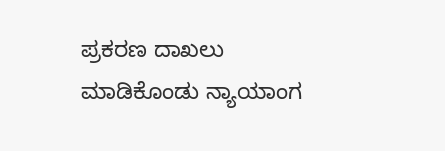ಪ್ರಕರಣ ದಾಖಲು ಮಾಡಿಕೊಂಡು ನ್ಯಾಯಾಂಗ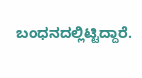ಬಂಧನದಲ್ಲಿಟ್ಟಿದ್ದಾರೆ.